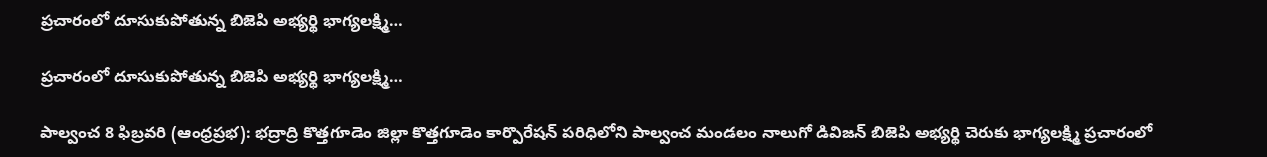ప్రచారంలో దూసుకుపోతున్న బిజెపి అభ్యర్థి భాగ్యలక్ష్మి…

ప్రచారంలో దూసుకుపోతున్న బిజెపి అభ్యర్థి భాగ్యలక్ష్మి…

పాల్వంచ 8 ఫిబ్రవరి (ఆంధ్రప్రభ): భద్రాద్రి కొత్తగూడెం జిల్లా కొత్తగూడెం కార్పొరేషన్ పరిధిలోని పాల్వంచ మండలం నాలుగో డివిజన్ బిజెపి అభ్యర్థి చెరుకు భాగ్యలక్ష్మి ప్రచారంలో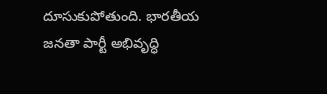దూసుకుపోతుంది. భారతీయ జనతా పార్టీ అభివృద్ధి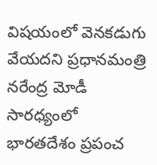విషయంలో వెనకడుగు వేయదని ప్రధానమంత్రి నరేంద్ర మోడీ సారధ్యంలో భారతదేశం ప్రపంచ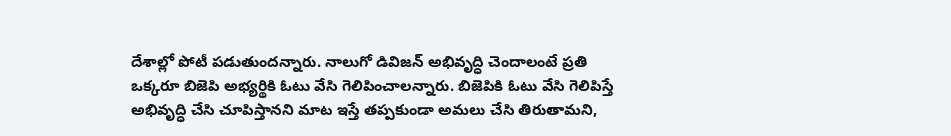దేశాల్లో పోటీ పడుతుందన్నారు. నాలుగో డివిజన్ అభివృద్ధి చెందాలంటే ప్రతి ఒక్కరూ బిజెపి అభ్యర్థికి ఓటు వేసి గెలిపించాలన్నారు. బిజెపికి ఓటు వేసి గెలిపిస్తే అభివృద్ధి చేసి చూపిస్తానని మాట ఇస్తే తప్పకుండా అమలు చేసి తిరుతామని,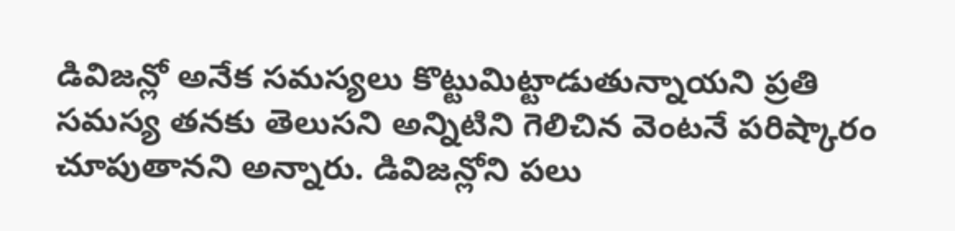డివిజన్లో అనేక సమస్యలు కొట్టుమిట్టాడుతున్నాయని ప్రతి సమస్య తనకు తెలుసని అన్నిటిని గెలిచిన వెంటనే పరిష్కారం చూపుతానని అన్నారు. డివిజన్లోని పలు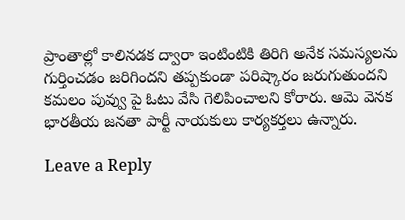ప్రాంతాల్లో కాలినడక ద్వారా ఇంటింటికి తిరిగి అనేక సమస్యలను గుర్తించడం జరిగిందని తప్పకుండా పరిష్కారం జరుగుతుందని కమలం పువ్వు పై ఓటు వేసి గెలిపించాలని కోరారు. ఆమె వెనక భారతీయ జనతా పార్టీ నాయకులు కార్యకర్తలు ఉన్నారు.

Leave a Reply